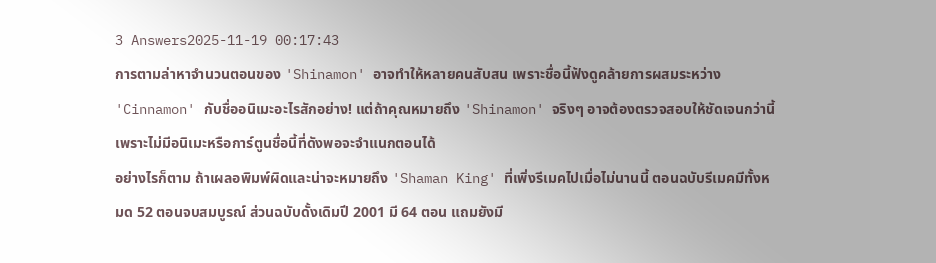3 Answers2025-11-19 00:17:43
การตามล่าหาจำนวนตอนของ 'Shinamon' อาจทำให้หลายคนสับสน เพราะชื่อนี้ฟังดูคล้ายการผสมระหว่าง 'Cinnamon' กับชื่ออนิเมะอะไรสักอย่าง! แต่ถ้าคุณหมายถึง 'Shinamon' จริงๆ อาจต้องตรวจสอบให้ชัดเจนกว่านี้ เพราะไม่มีอนิเมะหรือการ์ตูนชื่อนี้ที่ดังพอจะจำแนกตอนได้
อย่างไรก็ตาม ถ้าเผลอพิมพ์ผิดและน่าจะหมายถึง 'Shaman King' ที่เพิ่งรีเมคไปเมื่อไม่นานนี้ ตอนฉบับรีเมคมีทั้งหมด 52 ตอนจบสมบูรณ์ ส่วนฉบับดั้งเดิมปี 2001 มี 64 ตอน แถมยังมี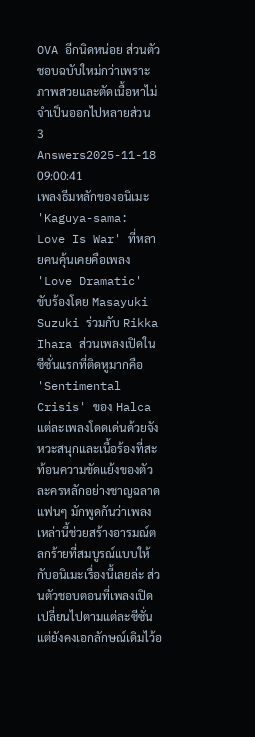OVA อีกนิดหน่อย ส่วนตัวชอบฉบับใหม่กว่าเพราะภาพสวยและตัดเนื้อหาไม่จำเป็นออกไปหลายส่วน
3 Answers2025-11-18 09:00:41
เพลงธีมหลักของอนิเมะ 'Kaguya-sama: Love Is War' ที่หลายคนคุ้นเคยคือเพลง 'Love Dramatic' ขับร้องโดย Masayuki Suzuki ร่วมกับ Rikka Ihara ส่วนเพลงเปิดในซีซั่นแรกที่ติดหูมากคือ 'Sentimental Crisis' ของ Halca
แต่ละเพลงโดดเด่นด้วยจังหวะสนุกและเนื้อร้องที่สะท้อนความขัดแย้งของตัวละครหลักอย่างชาญฉลาด แฟนๆ มักพูดกันว่าเพลงเหล่านี้ช่วยสร้างอารมณ์ตลกร้ายที่สมบูรณ์แบบให้กับอนิเมะเรื่องนี้เลยล่ะ ส่วนตัวชอบตอนที่เพลงเปิดเปลี่ยนไปตามแต่ละซีซั่น แต่ยังคงเอกลักษณ์เดิมไว้อ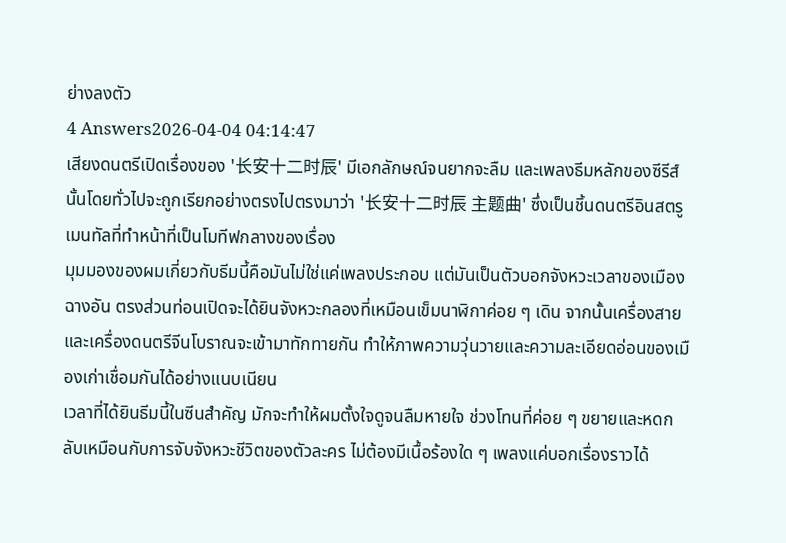ย่างลงตัว
4 Answers2026-04-04 04:14:47
เสียงดนตรีเปิดเรื่องของ '长安十二时辰' มีเอกลักษณ์จนยากจะลืม และเพลงธีมหลักของซีรีส์นั้นโดยทั่วไปจะถูกเรียกอย่างตรงไปตรงมาว่า '长安十二时辰 主题曲' ซึ่งเป็นชิ้นดนตรีอินสตรูเมนทัลที่ทำหน้าที่เป็นโมทีฟกลางของเรื่อง
มุมมองของผมเกี่ยวกับธีมนี้คือมันไม่ใช่แค่เพลงประกอบ แต่มันเป็นตัวบอกจังหวะเวลาของเมืองฉางอัน ตรงส่วนท่อนเปิดจะได้ยินจังหวะกลองที่เหมือนเข็มนาฬิกาค่อย ๆ เดิน จากนั้นเครื่องสายและเครื่องดนตรีจีนโบราณจะเข้ามาทักทายกัน ทำให้ภาพความวุ่นวายและความละเอียดอ่อนของเมืองเก่าเชื่อมกันได้อย่างแนบเนียน
เวลาที่ได้ยินธีมนี้ในซีนสำคัญ มักจะทำให้ผมตั้งใจดูจนลืมหายใจ ช่วงโทนที่ค่อย ๆ ขยายและหดกลับเหมือนกับการจับจังหวะชีวิตของตัวละคร ไม่ต้องมีเนื้อร้องใด ๆ เพลงแค่บอกเรื่องราวได้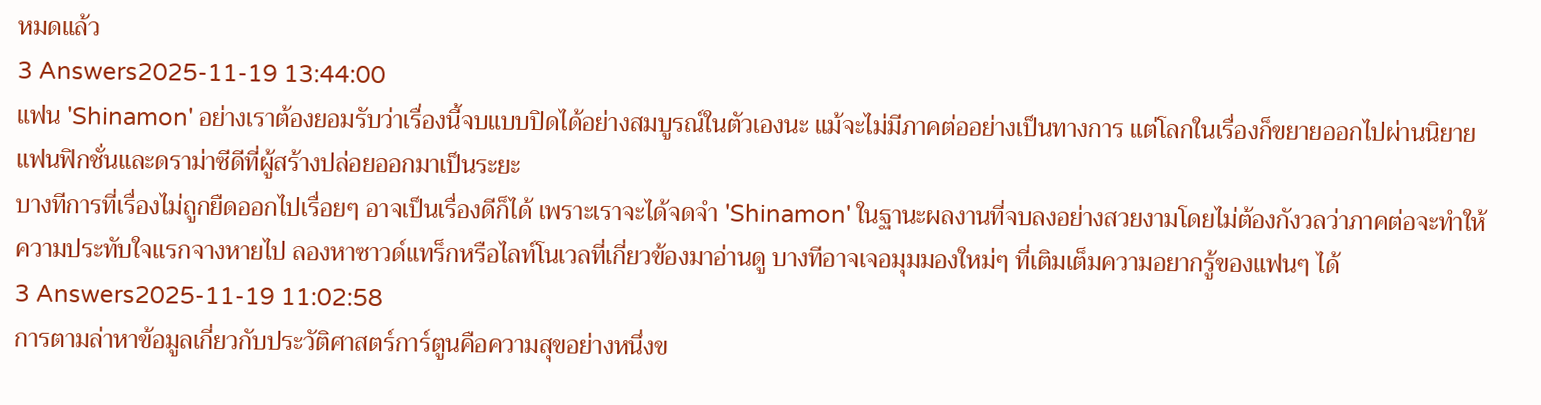หมดแล้ว
3 Answers2025-11-19 13:44:00
แฟน 'Shinamon' อย่างเราต้องยอมรับว่าเรื่องนี้จบแบบปิดได้อย่างสมบูรณ์ในตัวเองนะ แม้จะไม่มีภาคต่ออย่างเป็นทางการ แต่โลกในเรื่องก็ขยายออกไปผ่านนิยายแฟนฟิกชั่นและดราม่าซีดีที่ผู้สร้างปล่อยออกมาเป็นระยะ
บางทีการที่เรื่องไม่ถูกยืดออกไปเรื่อยๆ อาจเป็นเรื่องดีก็ได้ เพราะเราจะได้จดจำ 'Shinamon' ในฐานะผลงานที่จบลงอย่างสวยงามโดยไม่ต้องกังวลว่าภาคต่อจะทำให้ความประทับใจแรกจางหายไป ลองหาซาวด์แทร็กหรือไลท์โนเวลที่เกี่ยวข้องมาอ่านดู บางทีอาจเจอมุมมองใหม่ๆ ที่เติมเต็มความอยากรู้ของแฟนๆ ได้
3 Answers2025-11-19 11:02:58
การตามล่าหาข้อมูลเกี่ยวกับประวัติศาสตร์การ์ตูนคือความสุขอย่างหนึ่งข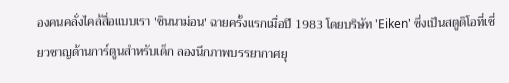องคนคลั่งไคล้สื่อแบบเรา 'ชินนาม่อน' ฉายครั้งแรกเมื่อปี 1983 โดยบริษัท 'Eiken' ซึ่งเป็นสตูดิโอที่เชี่ยวชาญด้านการ์ตูนสำหรับเด็ก ลองนึกภาพบรรยากาศยุ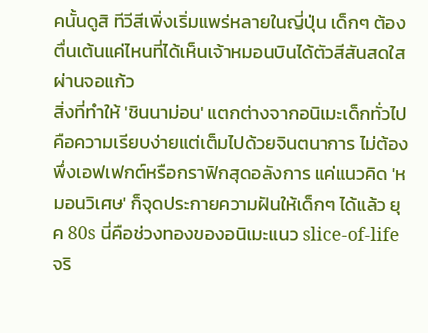คนั้นดูสิ ทีวีสีเพิ่งเริ่มแพร่หลายในญี่ปุ่น เด็กๆ ต้องตื่นเต้นแค่ไหนที่ได้เห็นเจ้าหมอนบินได้ตัวสีสันสดใสผ่านจอแก้ว
สิ่งที่ทำให้ 'ชินนาม่อน' แตกต่างจากอนิเมะเด็กทั่วไปคือความเรียบง่ายแต่เต็มไปด้วยจินตนาการ ไม่ต้องพึ่งเอฟเฟกต์หรือกราฟิกสุดอลังการ แค่แนวคิด 'หมอนวิเศษ' ก็จุดประกายความฝันให้เด็กๆ ได้แล้ว ยุค 80s นี่คือช่วงทองของอนิเมะแนว slice-of-life จริ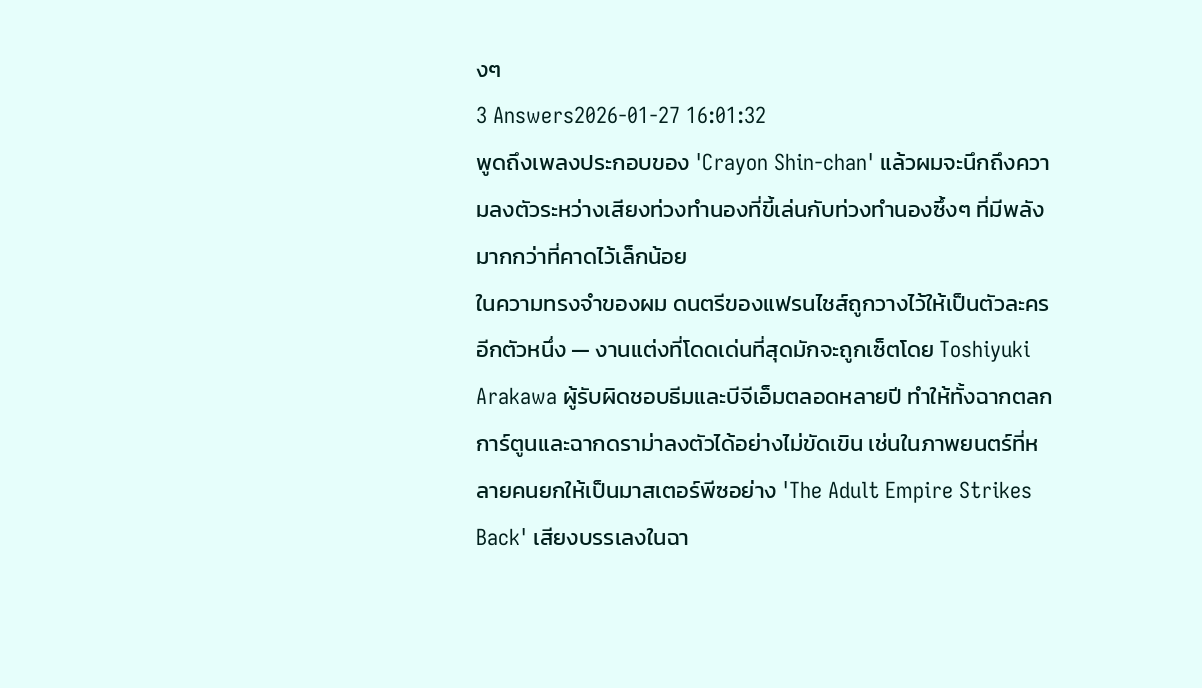งๆ
3 Answers2026-01-27 16:01:32
พูดถึงเพลงประกอบของ 'Crayon Shin-chan' แล้วผมจะนึกถึงความลงตัวระหว่างเสียงท่วงทำนองที่ขี้เล่นกับท่วงทำนองซึ้งๆ ที่มีพลังมากกว่าที่คาดไว้เล็กน้อย
ในความทรงจำของผม ดนตรีของแฟรนไชส์ถูกวางไว้ให้เป็นตัวละครอีกตัวหนึ่ง — งานแต่งที่โดดเด่นที่สุดมักจะถูกเซ็ตโดย Toshiyuki Arakawa ผู้รับผิดชอบธีมและบีจีเอ็มตลอดหลายปี ทำให้ทั้งฉากตลกการ์ตูนและฉากดราม่าลงตัวได้อย่างไม่ขัดเขิน เช่นในภาพยนตร์ที่หลายคนยกให้เป็นมาสเตอร์พีซอย่าง 'The Adult Empire Strikes Back' เสียงบรรเลงในฉา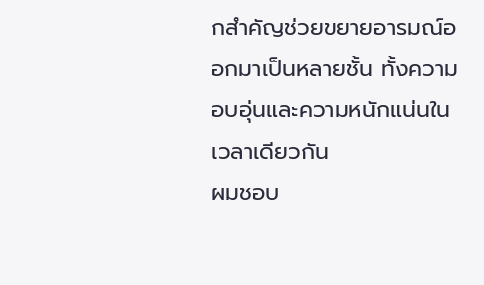กสำคัญช่วยขยายอารมณ์ออกมาเป็นหลายชั้น ทั้งความอบอุ่นและความหนักแน่นในเวลาเดียวกัน
ผมชอบ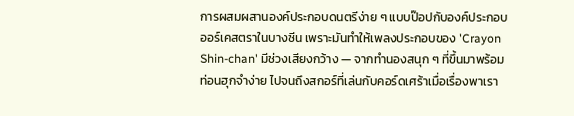การผสมผสานองค์ประกอบดนตรีง่าย ๆ แบบป๊อปกับองค์ประกอบออร์เคสตราในบางซีน เพราะมันทำให้เพลงประกอบของ 'Crayon Shin-chan' มีช่วงเสียงกว้าง — จากทำนองสนุก ๆ ที่ขึ้นมาพร้อมท่อนฮุกจำง่าย ไปจนถึงสกอร์ที่เล่นกับคอร์ดเศร้าเมื่อเรื่องพาเรา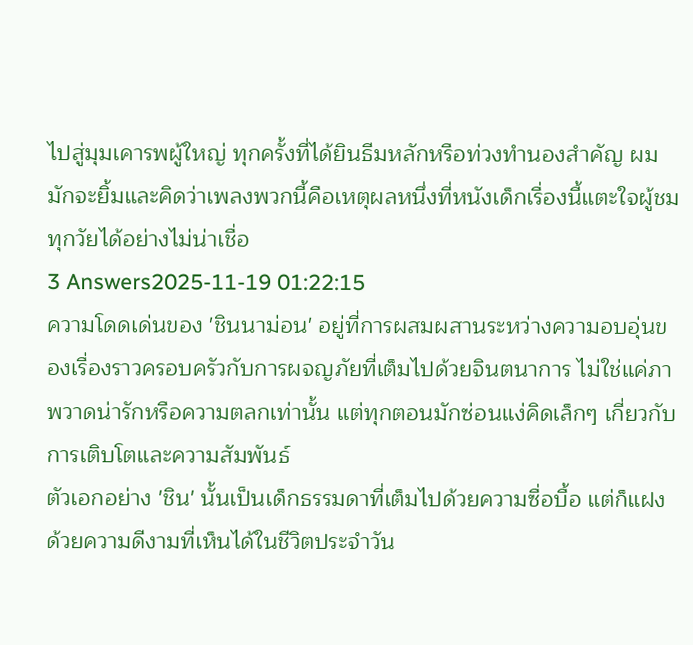ไปสู่มุมเคารพผู้ใหญ่ ทุกครั้งที่ได้ยินธีมหลักหรือท่วงทำนองสำคัญ ผมมักจะยิ้มและคิดว่าเพลงพวกนี้คือเหตุผลหนึ่งที่หนังเด็กเรื่องนี้แตะใจผู้ชมทุกวัยได้อย่างไม่น่าเชื่อ
3 Answers2025-11-19 01:22:15
ความโดดเด่นของ 'ชินนาม่อน' อยู่ที่การผสมผสานระหว่างความอบอุ่นของเรื่องราวครอบครัวกับการผจญภัยที่เต็มไปด้วยจินตนาการ ไม่ใช่แค่ภาพวาดน่ารักหรือความตลกเท่านั้น แต่ทุกตอนมักซ่อนแง่คิดเล็กๆ เกี่ยวกับการเติบโตและความสัมพันธ์
ตัวเอกอย่าง 'ชิน' นั้นเป็นเด็กธรรมดาที่เต็มไปด้วยความซื่อบื้อ แต่ก็แฝงด้วยความดีงามที่เห็นได้ในชีวิตประจำวัน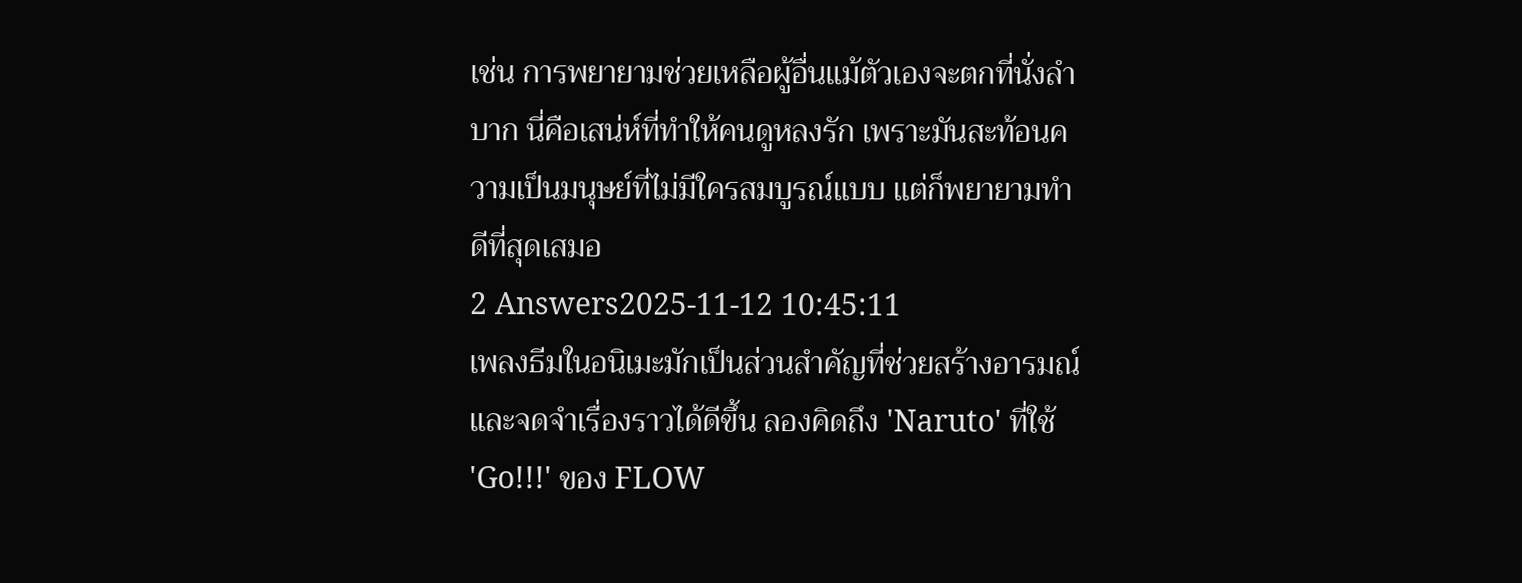เช่น การพยายามช่วยเหลือผู้อื่นแม้ตัวเองจะตกที่นั่งลำบาก นี่คือเสน่ห์ที่ทำให้คนดูหลงรัก เพราะมันสะท้อนความเป็นมนุษย์ที่ไม่มีใครสมบูรณ์แบบ แต่ก็พยายามทำดีที่สุดเสมอ
2 Answers2025-11-12 10:45:11
เพลงธีมในอนิเมะมักเป็นส่วนสำคัญที่ช่วยสร้างอารมณ์และจดจำเรื่องราวได้ดีขึ้น ลองคิดถึง 'Naruto' ที่ใช้ 'Go!!!' ของ FLOW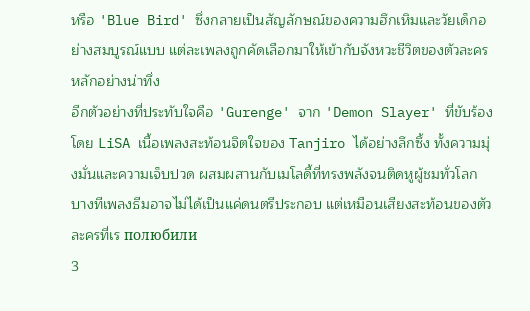หรือ 'Blue Bird' ซึ่งกลายเป็นสัญลักษณ์ของความฮึกเหิมและวัยเด็กอย่างสมบูรณ์แบบ แต่ละเพลงถูกคัดเลือกมาให้เข้ากับจังหวะชีวิตของตัวละครหลักอย่างน่าทึ่ง
อีกตัวอย่างที่ประทับใจคือ 'Gurenge' จาก 'Demon Slayer' ที่ขับร้องโดย LiSA เนื้อเพลงสะท้อนจิตใจของ Tanjiro ได้อย่างลึกซึ้ง ทั้งความมุ่งมั่นและความเจ็บปวด ผสมผสานกับเมโลดี้ที่ทรงพลังจนติดหูผู้ชมทั่วโลก บางทีเพลงธีมอาจไม่ได้เป็นแค่ดนตรีประกอบ แต่เหมือนเสียงสะท้อนของตัวละครที่เร полюбили
3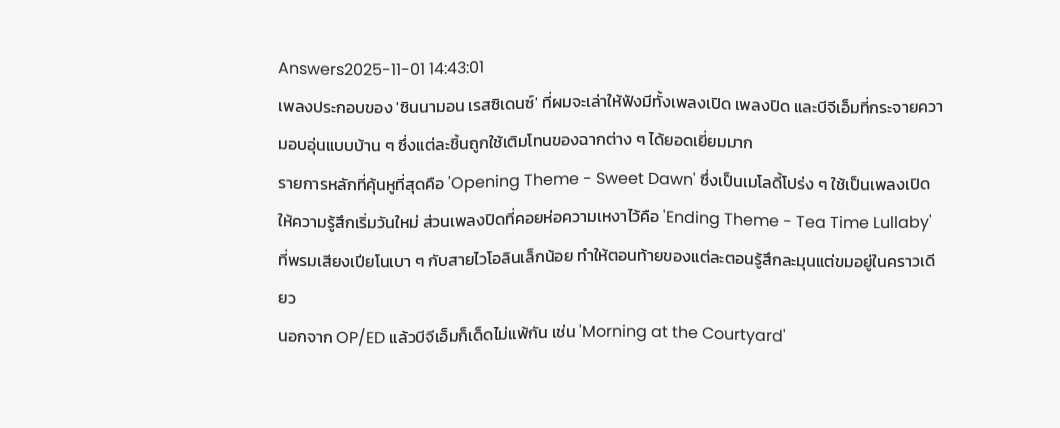Answers2025-11-01 14:43:01
เพลงประกอบของ 'ซินนามอน เรสซิเดนซ์' ที่ผมจะเล่าให้ฟังมีทั้งเพลงเปิด เพลงปิด และบีจีเอ็มที่กระจายความอบอุ่นแบบบ้าน ๆ ซึ่งแต่ละชิ้นถูกใช้เติมโทนของฉากต่าง ๆ ได้ยอดเยี่ยมมาก
รายการหลักที่คุ้นหูที่สุดคือ 'Opening Theme - Sweet Dawn' ซึ่งเป็นเมโลดี้โปร่ง ๆ ใช้เป็นเพลงเปิดให้ความรู้สึกเริ่มวันใหม่ ส่วนเพลงปิดที่คอยห่อความเหงาไว้คือ 'Ending Theme - Tea Time Lullaby' ที่พรมเสียงเปียโนเบา ๆ กับสายไวโอลินเล็กน้อย ทำให้ตอนท้ายของแต่ละตอนรู้สึกละมุนแต่ขมอยู่ในคราวเดียว
นอกจาก OP/ED แล้วบีจีเอ็มก็เด็ดไม่แพ้กัน เช่น 'Morning at the Courtyard'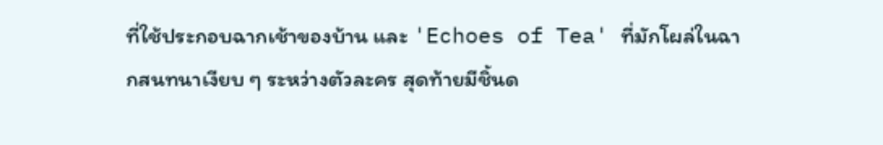ที่ใช้ประกอบฉากเช้าของบ้าน และ 'Echoes of Tea' ที่มักโผล่ในฉากสนทนาเงียบ ๆ ระหว่างตัวละคร สุดท้ายมีชิ้นด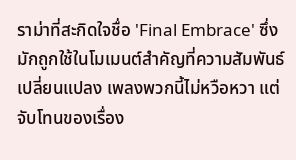ราม่าที่สะกิดใจชื่อ 'Final Embrace' ซึ่งมักถูกใช้ในโมเมนต์สำคัญที่ความสัมพันธ์เปลี่ยนแปลง เพลงพวกนี้ไม่หวือหวา แต่จับโทนของเรื่อง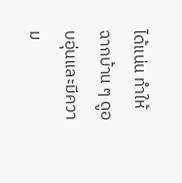ได้แน่น ทำให้ฉากบ้าน ๆ ดูอบอุ่นและมีความ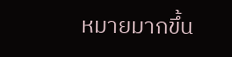หมายมากขึ้น